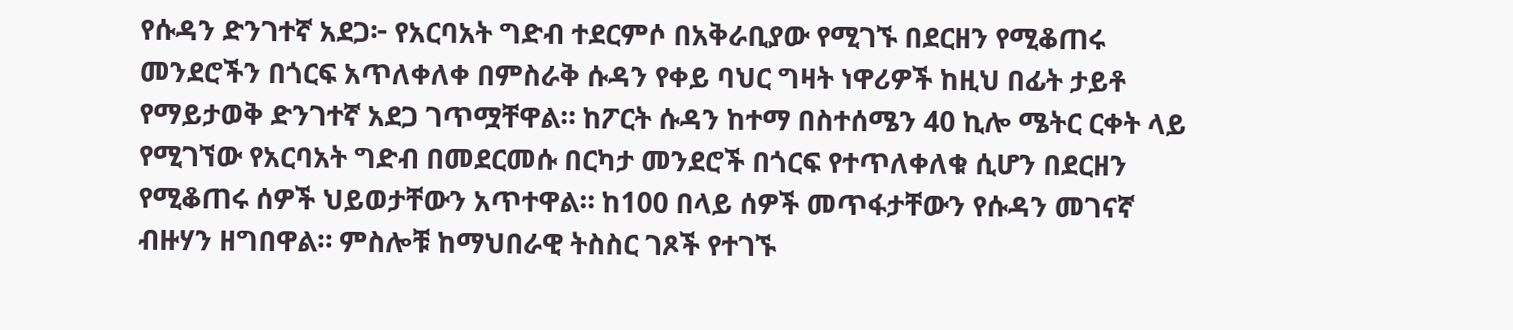የሱዳን ድንገተኛ አደጋ፦ የአርባአት ግድብ ተደርምሶ በአቅራቢያው የሚገኙ በደርዘን የሚቆጠሩ መንደሮችን በጎርፍ አጥለቀለቀ በምስራቅ ሱዳን የቀይ ባህር ግዛት ነዋሪዎች ከዚህ በፊት ታይቶ የማይታወቅ ድንገተኛ አደጋ ገጥሟቸዋል። ከፖርት ሱዳን ከተማ በስተሰሜን 40 ኪሎ ሜትር ርቀት ላይ የሚገኘው የአርባአት ግድብ በመደርመሱ በርካታ መንደሮች በጎርፍ የተጥለቀለቁ ሲሆን በደርዘን የሚቆጠሩ ሰዎች ህይወታቸውን አጥተዋል። ከ100 በላይ ሰዎች መጥፋታቸውን የሱዳን መገናኛ ብዙሃን ዘግበዋል። ምስሎቹ ከማህበራዊ ትስስር ገጾች የተገኙ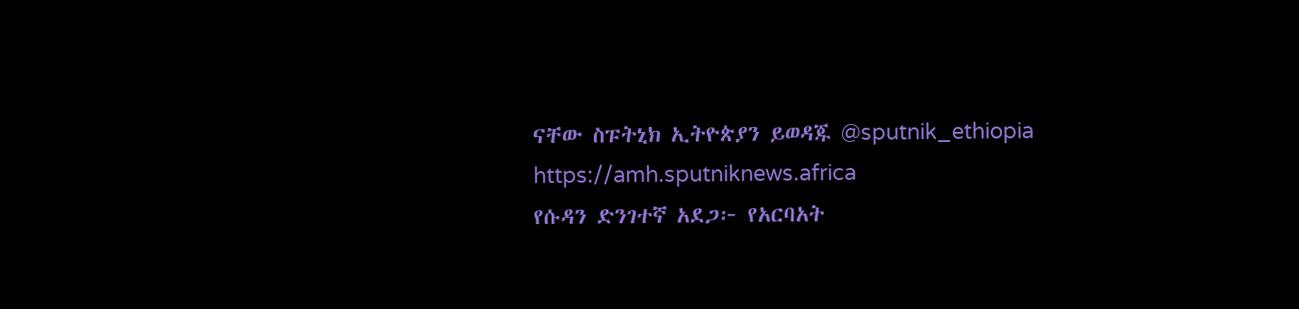ናቸው ስፑትኒክ ኢትዮጵያን ይወዳጁ @sputnik_ethiopia
https://amh.sputniknews.africa
የሱዳን ድንገተኛ አደጋ፦ የአርባአት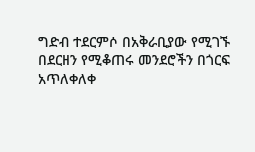ግድብ ተደርምሶ በአቅራቢያው የሚገኙ በደርዘን የሚቆጠሩ መንደሮችን በጎርፍ አጥለቀለቀ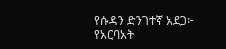የሱዳን ድንገተኛ አደጋ፦ የአርባአት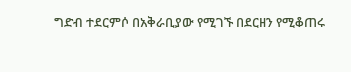ግድብ ተደርምሶ በአቅራቢያው የሚገኙ በደርዘን የሚቆጠሩ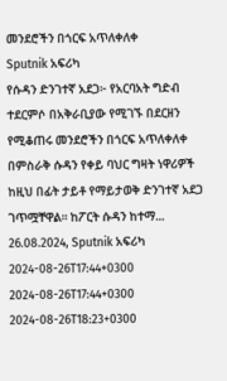መንደሮችን በጎርፍ አጥለቀለቀ
Sputnik አፍሪካ
የሱዳን ድንገተኛ አደጋ፦ የአርባአት ግድብ ተደርምሶ በአቅራቢያው የሚገኙ በደርዘን የሚቆጠሩ መንደሮችን በጎርፍ አጥለቀለቀ በምስራቅ ሱዳን የቀይ ባህር ግዛት ነዋሪዎች ከዚህ በፊት ታይቶ የማይታወቅ ድንገተኛ አደጋ ገጥሟቸዋል። ከፖርት ሱዳን ከተማ... 26.08.2024, Sputnik አፍሪካ
2024-08-26T17:44+0300
2024-08-26T17:44+0300
2024-08-26T18:23+0300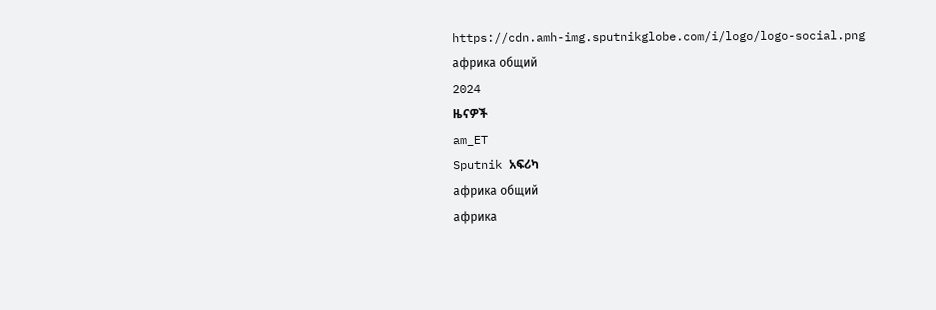https://cdn.amh-img.sputnikglobe.com/i/logo/logo-social.png
африка общий
2024
ዜናዎች
am_ET
Sputnik አፍሪካ
африка общий
африка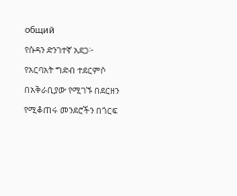общий
የሱዳን ድንገተኛ አደጋ፦ የአርባአት ግድብ ተደርምሶ በአቅራቢያው የሚገኙ በደርዘን የሚቆጠሩ መንደሮችን በጎርፍ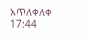አጥለቀለቀ
17:44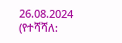26.08.2024 (የተሻሻለ: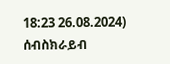18:23 26.08.2024)
ሰብስክራይብ